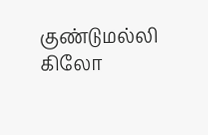குண்டுமல்லி கிலோ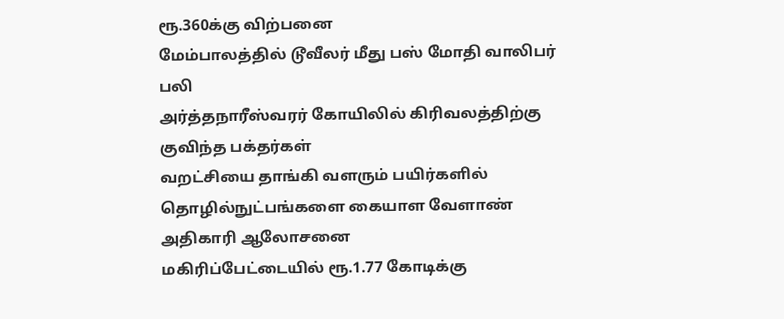ரூ.360க்கு விற்பனை
மேம்பாலத்தில் டூவீலர் மீது பஸ் மோதி வாலிபர் பலி
அர்த்தநாரீஸ்வரர் கோயிலில் கிரிவலத்திற்கு குவிந்த பக்தர்கள்
வறட்சியை தாங்கி வளரும் பயிர்களில் தொழில்நுட்பங்களை கையாள வேளாண் அதிகாரி ஆலோசனை
மகிரிப்பேட்டையில் ரூ.1.77 கோடிக்கு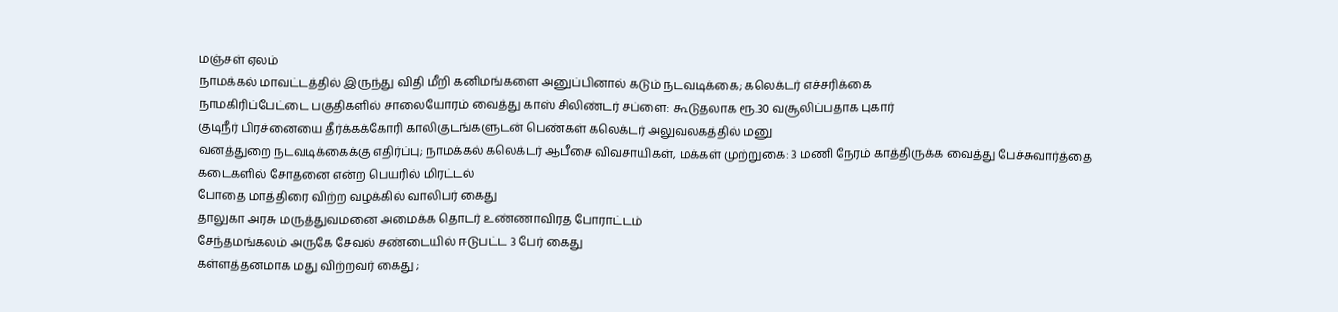மஞ்சள் ஏலம்
நாமக்கல் மாவட்டத்தில் இருந்து விதி மீறி கனிமங்களை அனுப்பினால் கடும் நடவடிக்கை; கலெக்டர் எச்சரிக்கை
நாமகிரிப்பேட்டை பகுதிகளில் சாலையோரம் வைத்து காஸ் சிலிண்டர் சப்ளை: கூடுதலாக ரூ.30 வசூலிப்பதாக புகார்
குடிநீர் பிரச்னையை தீர்க்கக்கோரி காலிகுடங்களுடன் பெண்கள் கலெக்டர் அலுவலகத்தில் மனு
வனத்துறை நடவடிக்கைக்கு எதிர்ப்பு; நாமக்கல் கலெக்டர் ஆபீசை விவசாயிகள், மக்கள் முற்றுகை: 3 மணி நேரம் காத்திருக்க வைத்து பேச்சுவார்த்தை
கடைகளில் சோதனை என்ற பெயரில் மிரட்டல்
போதை மாத்திரை விற்ற வழக்கில் வாலிபர் கைது
தாலுகா அரசு மருத்துவமனை அமைக்க தொடர் உண்ணாவிரத போராட்டம்
சேந்தமங்கலம் அருகே சேவல் சண்டையில் ஈடுபட்ட 3 பேர் கைது
கள்ளத்தனமாக மது விற்றவர் கைது ;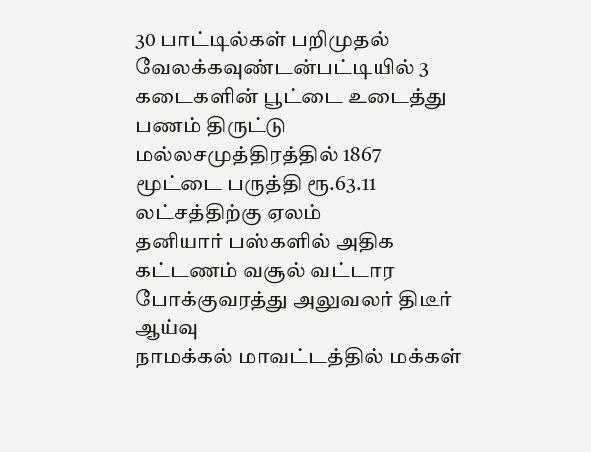30 பாட்டில்கள் பறிமுதல்
வேலக்கவுண்டன்பட்டியில் 3 கடைகளின் பூட்டை உடைத்து பணம் திருட்டு
மல்லசமுத்திரத்தில் 1867 மூட்டை பருத்தி ரூ.63.11 லட்சத்திற்கு ஏலம்
தனியார் பஸ்களில் அதிக கட்டணம் வசூல் வட்டார போக்குவரத்து அலுவலர் திடீர் ஆய்வு
நாமக்கல் மாவட்டத்தில் மக்கள்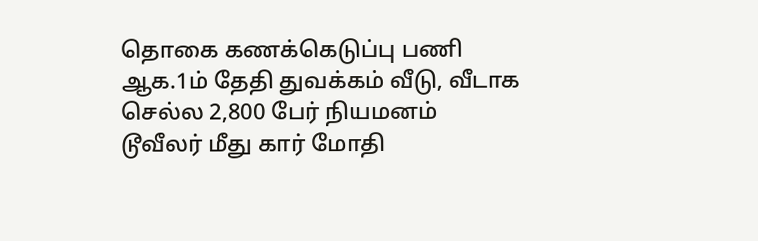தொகை கணக்கெடுப்பு பணி ஆக.1ம் தேதி துவக்கம் வீடு, வீடாக செல்ல 2,800 பேர் நியமனம்
டூவீலர் மீது கார் மோதி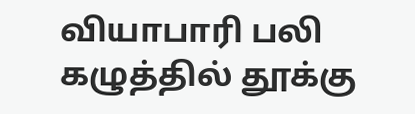வியாபாரி பலி
கழுத்தில் தூக்கு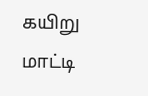கயிறு மாட்டி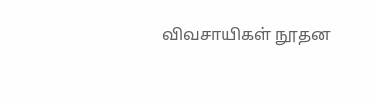விவசாயிகள் நூதன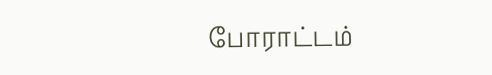போராட்டம்